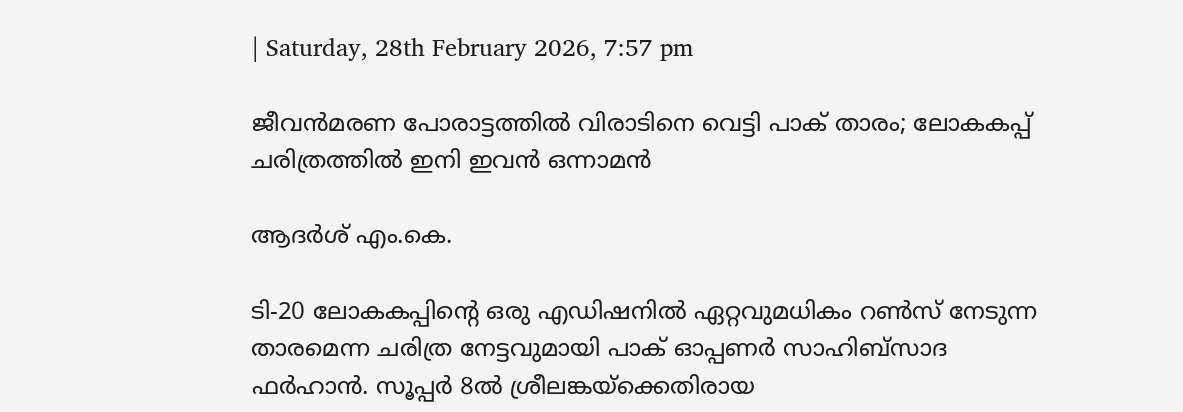| Saturday, 28th February 2026, 7:57 pm

ജീവന്‍മരണ പോരാട്ടത്തില്‍ വിരാടിനെ വെട്ടി പാക് താരം; ലോകകപ്പ് ചരിത്രത്തില്‍ ഇനി ഇവന്‍ ഒന്നാമന്‍

ആദർശ് എം.കെ.

ടി-20 ലോകകപ്പിന്റെ ഒരു എഡിഷനില്‍ ഏറ്റവുമധികം റണ്‍സ് നേടുന്ന താരമെന്ന ചരിത്ര നേട്ടവുമായി പാക് ഓപ്പണര്‍ സാഹിബ്‌സാദ ഫര്‍ഹാന്‍. സൂപ്പര്‍ 8ല്‍ ശ്രീലങ്കയ്‌ക്കെതിരായ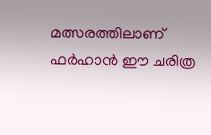മത്സരത്തിലാണ് ഫര്‍ഹാന്‍ ഈ ചരിത്ര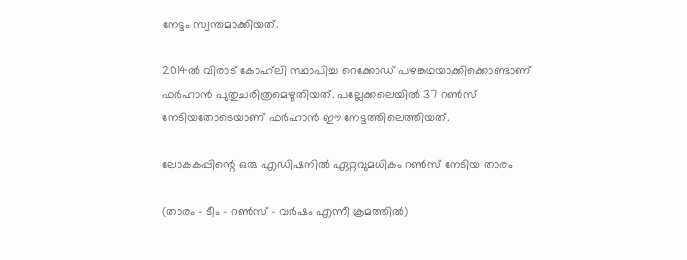നേട്ടം സ്വന്തമാക്കിയത്.

2014ല്‍ വിരാട് കോഹ്‌ലി സ്ഥാപിച്ച റെക്കോഡ് പഴങ്കഥയാക്കിക്കൊണ്ടാണ് ഫര്‍ഹാന്‍ പുതുചരിത്രമെഴുതിയത്. പല്ലേക്കലെയില്‍ 37 റണ്‍സ് നേടിയതോടെയാണ് ഫര്‍ഹാന്‍ ഈ നേട്ടത്തിലെത്തിയത്.

ലോകകപ്പിന്റെ ഒരു എഡിഷനില്‍ ഏറ്റവുമധികം റണ്‍സ് നേടിയ താരം

(താരം – ടീം – റണ്‍സ് – വര്‍ഷം എന്നീ ക്രമത്തില്‍)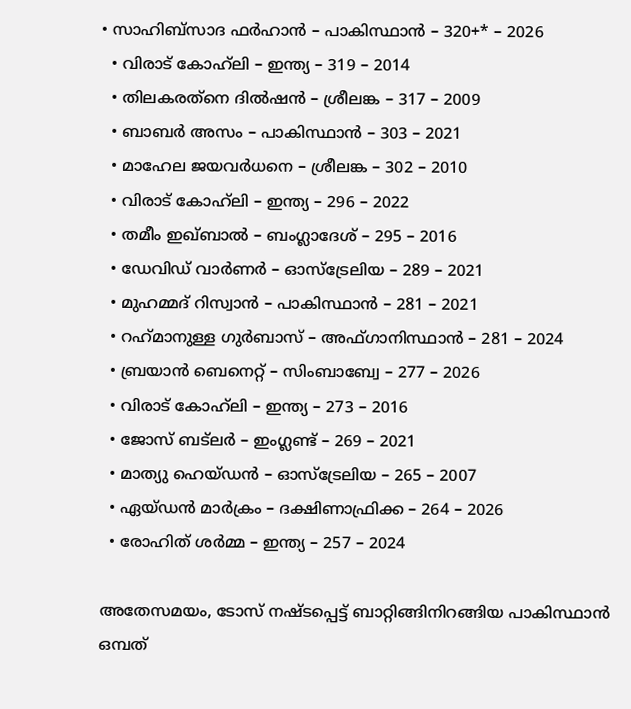• സാഹിബ്‌സാദ ഫര്‍ഹാന്‍ – പാകിസ്ഥാന്‍ – 320+* – 2026
  • വിരാട് കോഹ്‌ലി – ഇന്ത്യ – 319 – 2014
  • തിലകരത്‌നെ ദില്‍ഷന്‍ – ശ്രീലങ്ക – 317 – 2009
  • ബാബര്‍ അസം – പാകിസ്ഥാന്‍ – 303 – 2021
  • മാഹേല ജയവര്‍ധനെ – ശ്രീലങ്ക – 302 – 2010
  • വിരാട് കോഹ്‌ലി – ഇന്ത്യ – 296 – 2022
  • തമീം ഇഖ്ബാല്‍ – ബംഗ്ലാദേശ് – 295 – 2016
  • ഡേവിഡ് വാര്‍ണര്‍ – ഓസ്‌ട്രേലിയ – 289 – 2021
  • മുഹമ്മദ് റിസ്വാന്‍ – പാകിസ്ഥാന്‍ – 281 – 2021
  • റഹ്‌മാനുള്ള ഗുര്‍ബാസ് – അഫ്ഗാനിസ്ഥാന്‍ – 281 – 2024
  • ബ്രയാന്‍ ബെനെറ്റ് – സിംബാബ്വേ – 277 – 2026
  • വിരാട് കോഹ്‌ലി – ഇന്ത്യ – 273 – 2016
  • ജോസ് ബട്‌ലര്‍ – ഇംഗ്ലണ്ട് – 269 – 2021
  • മാത്യു ഹെയ്ഡന്‍ – ഓസ്‌ട്രേലിയ – 265 – 2007
  • ഏയ്ഡന്‍ മാര്‍ക്രം – ദക്ഷിണാഫ്രിക്ക – 264 – 2026
  • രോഹിത് ശര്‍മ്മ – ഇന്ത്യ – 257 – 2024

അതേസമയം, ടോസ് നഷ്ടപ്പെട്ട് ബാറ്റിങ്ങിനിറങ്ങിയ പാകിസ്ഥാന്‍ ഒമ്പത്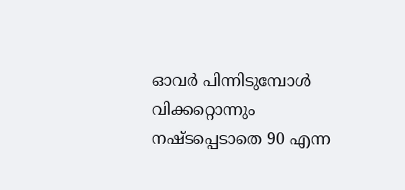ഓവര്‍ പിന്നിടുമ്പോള്‍ വിക്കറ്റൊന്നും നഷ്ടപ്പെടാതെ 90 എന്ന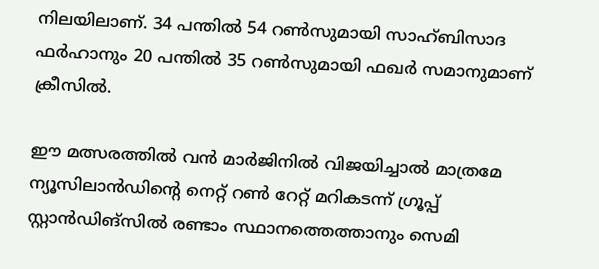നിലയിലാണ്. 34 പന്തില്‍ 54 റണ്‍സുമായി സാഹ്ബിസാദ ഫര്‍ഹാനും 20 പന്തില്‍ 35 റണ്‍സുമായി ഫഖര്‍ സമാനുമാണ് ക്രീസില്‍.

ഈ മത്സരത്തില്‍ വന്‍ മാര്‍ജിനില്‍ വിജയിച്ചാല്‍ മാത്രമേ ന്യൂസിലാന്‍ഡിന്റെ നെറ്റ് റണ്‍ റേറ്റ് മറികടന്ന് ഗ്രൂപ്പ് സ്റ്റാന്‍ഡിങ്സില്‍ രണ്ടാം സ്ഥാനത്തെത്താനും സെമി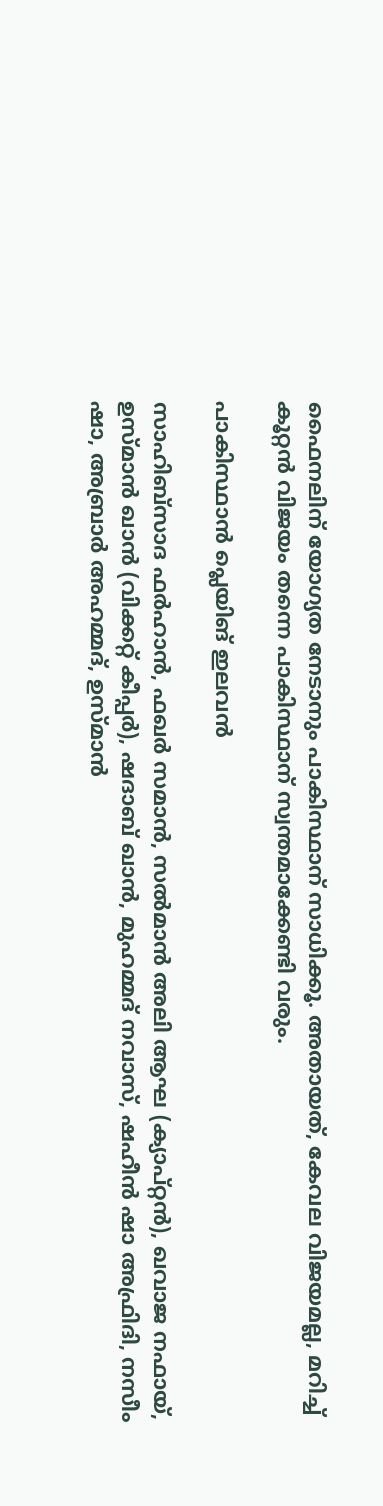ഫൈനലിന് യോഗ്യത നേടാനും പാകിസ്ഥാന് സാധിക്കൂ. അതായത്, കേവല വിജയമല്ല, മറിച്ച് കൂറ്റന്‍ വിജയം തന്നെ പാകിസ്ഥാന് സ്വന്തമാക്കേണ്ടി വരും.

പാകിസ്ഥാന്‍ പ്ലെയിങ് ഇലവന്‍

സാഹിബ്‌സാദ ഫര്‍ഹാന്‍, ഫഖര്‍ സമാന്‍, സല്‍മാന്‍ അലി ആഘ (ക്യാപ്റ്റന്‍), ഖവാജ നഫായ്, ഉസ്മാന്‍ ഖാന്‍ (വിക്കറ്റ് കീപ്പര്‍), ഷദാബ് ഖാന്‍, മുഹമ്മദ് നവാസ്, ഷഹീന്‍ ഷാ അഫ്രിദി, നസീം ഷാ, അബ്രാര്‍ അഹമ്മദ്, ഉസ്മാന്‍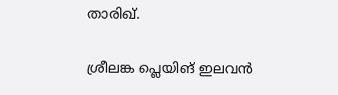താരിഖ്.

ശ്രീലങ്ക പ്ലെയിങ് ഇലവന്‍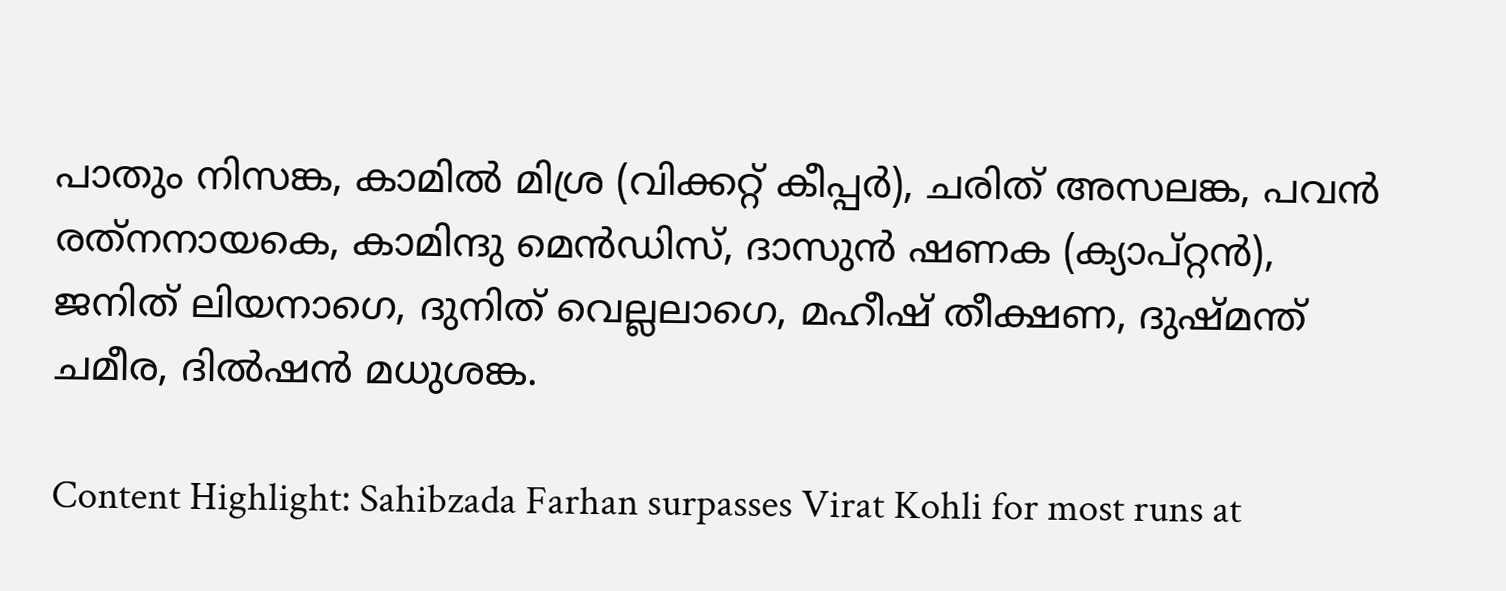പാതും നിസങ്ക, കാമില്‍ മിശ്ര (വിക്കറ്റ് കീപ്പര്‍), ചരിത് അസലങ്ക, പവന്‍ രത്‌നനായകെ, കാമിന്ദു മെന്‍ഡിസ്, ദാസുന്‍ ഷണക (ക്യാപ്റ്റന്‍), ജനിത് ലിയനാഗെ, ദുനിത് വെല്ലലാഗെ, മഹീഷ് തീക്ഷണ, ദുഷ്മന്ത് ചമീര, ദില്‍ഷന്‍ മധുശങ്ക.

Content Highlight: Sahibzada Farhan surpasses Virat Kohli for most runs at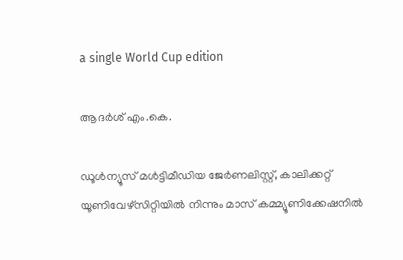a single World Cup edition

ആദർശ് എം.കെ.

ഡൂള്‍ന്യൂസ് മള്‍ട്ടിമീഡിയ ജേര്‍ണലിസ്റ്റ്, കാലിക്കറ്റ് യൂണിവേഴ്സിറ്റിയില്‍ നിന്നും മാസ് കമ്മ്യൂണിക്കേഷനില്‍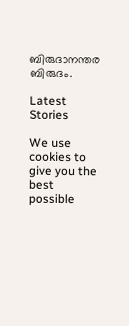ബിരുദാനന്തര ബിരുദം.

Latest Stories

We use cookies to give you the best possible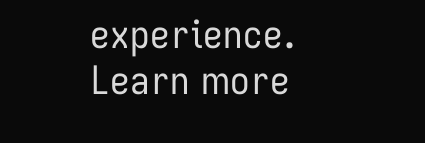experience. Learn more